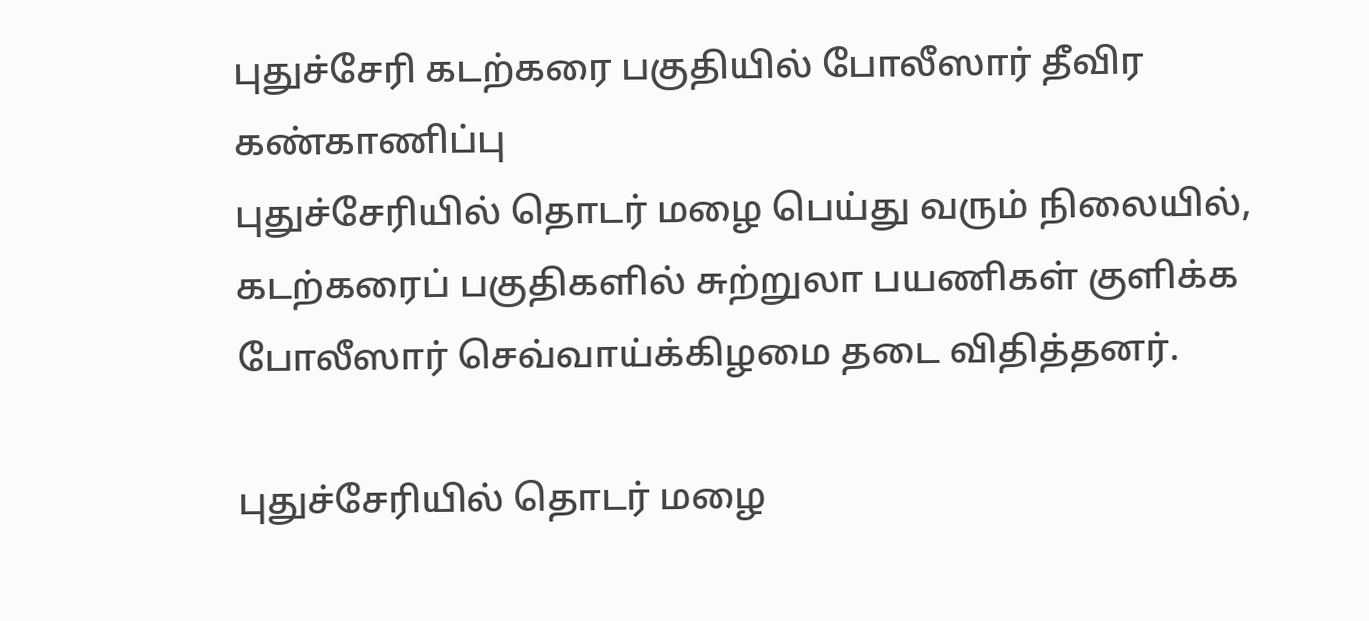புதுச்சேரி கடற்கரை பகுதியில் போலீஸார் தீவிர கண்காணிப்பு
புதுச்சேரியில் தொடர் மழை பெய்து வரும் நிலையில், கடற்கரைப் பகுதிகளில் சுற்றுலா பயணிகள் குளிக்க போலீஸார் செவ்வாய்க்கிழமை தடை விதித்தனர்.

புதுச்சேரியில் தொடர் மழை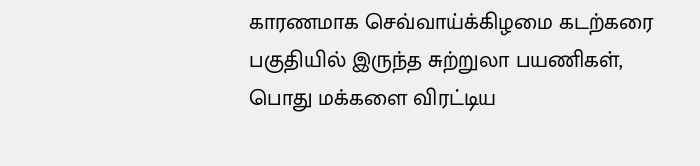காரணமாக செவ்வாய்க்கிழமை கடற்கரை பகுதியில் இருந்த சுற்றுலா பயணிகள், பொது மக்களை விரட்டிய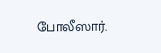போலீஸார்.